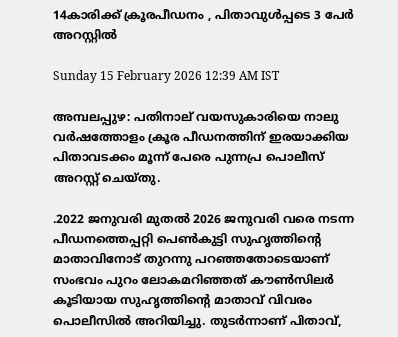14കാരിക്ക് ക്രൂരപീഡനം , പിതാവുൾപ്പടെ 3 പേർ അറസ്റ്റിൽ

Sunday 15 February 2026 12:39 AM IST

അമ്പലപ്പുഴ: പതിനാല് വയസുകാരിയെ നാലു വർഷത്തോളം ക്രൂര പീഡനത്തിന് ഇരയാക്കിയ പിതാവടക്കം മൂന്ന് പേരെ പുന്നപ്ര പൊലീസ് അറസ്റ്റ് ചെയ്തു.

.2022 ജനുവരി മുതൽ 2026 ജനുവരി വരെ നടന്ന പീഡനത്തെപ്പറ്റി പെൺകുട്ടി സുഹൃത്തിന്റെ മാതാവിനോട് തുറന്നു പറഞ്ഞതോടെയാണ് സംഭവം പുറം ലോകമറിഞ്ഞത് കൗൺസിലർ കൂടിയായ സുഹൃത്തിന്റെ മാതാവ് വിവരം പൊലീസിൽ അറിയിച്ചു. തുടർന്നാണ് പിതാവ്,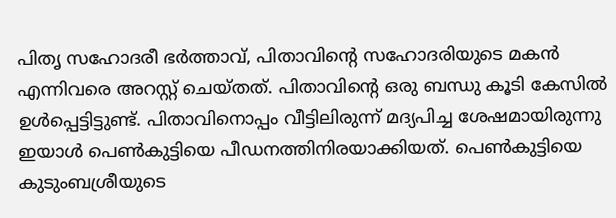പിതൃ സഹോദരീ ഭർത്താവ്, പിതാവിന്റെ സഹോദരിയുടെ മകൻ എന്നിവരെ അറസ്റ്റ് ചെയ്തത്. പിതാവിന്റെ ഒരു ബന്ധു കൂടി കേസിൽ ഉൾപ്പെട്ടിട്ടുണ്ട്. പിതാവിനൊപ്പം വീട്ടിലിരുന്ന് മദ്യപിച്ച ശേഷമായിരുന്നു ഇയാൾ പെൺകുട്ടിയെ പീഡനത്തിനിരയാക്കിയത്. പെൺകുട്ടിയെ കുടുംബശ്രീയുടെ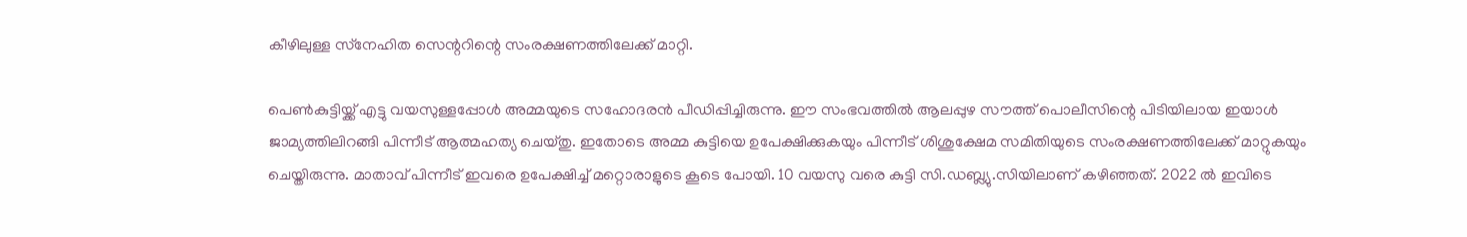കീഴിലുള്ള സ്‌നേഹിത സെന്ററിന്റെ സംരക്ഷണത്തിലേക്ക് മാറ്റി.

പെൺകുട്ടിയ്ക്ക് എട്ടു വയസുള്ളപ്പോൾ അമ്മയുടെ സഹോദരൻ പീഡിപ്പിച്ചിരുന്നു. ഈ സംഭവത്തിൽ ആലപ്പുഴ സൗത്ത് പൊലീസിന്റെ പിടിയിലായ ഇയാൾ ജാമ്യത്തിലിറങ്ങി പിന്നീട് ആത്മഹത്യ ചെയ്തു. ഇതോടെ അമ്മ കുട്ടിയെ ഉപേക്ഷിക്കുകയും പിന്നീട് ശിശുക്ഷേമ സമിതിയുടെ സംരക്ഷണത്തിലേക്ക് മാറ്റുകയും ചെയ്തിരുന്നു. മാതാവ് പിന്നീട് ഇവരെ ഉപേക്ഷിച്ച് മറ്റൊരാളുടെ കൂടെ പോയി. 10 വയസു വരെ കുട്ടി സി.ഡബ്ല്യു.സിയിലാണ് കഴിഞ്ഞത്. 2022 ൽ ഇവിടെ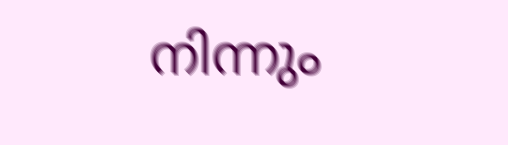നിന്നും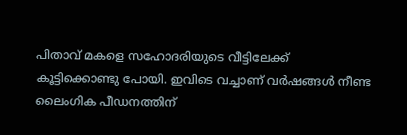പിതാവ് മകളെ സഹോദരിയുടെ വീട്ടിലേക്ക് കൂട്ടിക്കൊണ്ടു പോയി. ഇവിടെ വച്ചാണ് വർഷങ്ങൾ നീണ്ട ലൈംഗിക പീഡനത്തിന്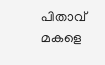പിതാവ് മകളെ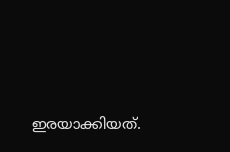ഇരയാക്കിയത്.